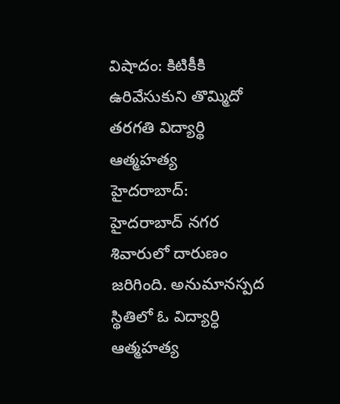విషాదం: కిటికీకి ఉరివేసుకుని తొమ్మిదో తరగతి విద్యార్థి ఆత్మహత్య
హైదరాబాద్: హైదరాబాద్ నగర శివారులో దారుణం జరిగింది. అనుమానస్పద స్థితిలో ఓ విద్యార్ధి ఆత్మహత్య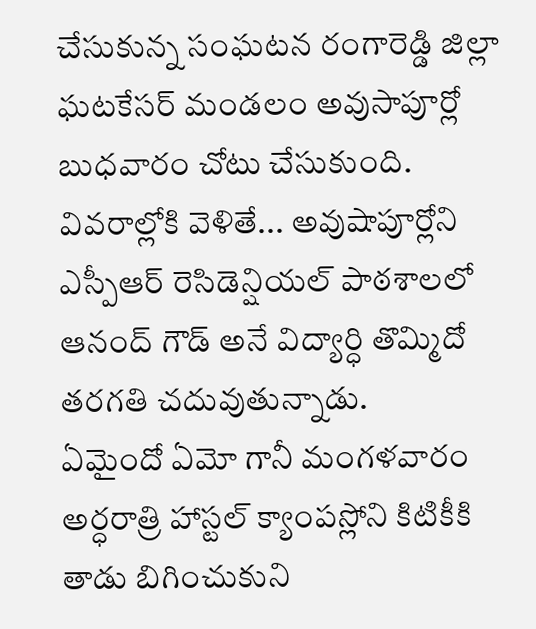చేసుకున్న సంఘటన రంగారెడ్డి జిల్లా ఘటకేసర్ మండలం అవుసాపూర్లో బుధవారం చోటు చేసుకుంది. వివరాల్లోకి వెళితే... అవుషాపూర్లోని ఎస్పీఆర్ రెసిడెన్షియల్ పాఠశాలలో ఆనంద్ గౌడ్ అనే విద్యార్ధి తొమ్మిదో తరగతి చదువుతున్నాడు.
ఏమైందో ఏమో గానీ మంగళవారం అర్ధరాత్రి హాస్టల్ క్యాంపస్లోని కిటికీకి తాడు బిగించుకుని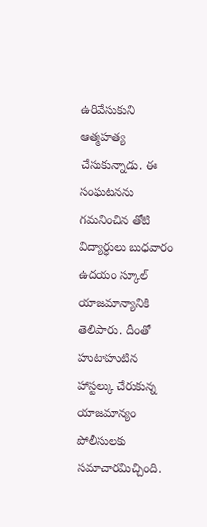ఉరివేసుకుని ఆత్మహత్య చేసుకున్నాడు. ఈ సంఘటనను గమనించిన తోటి విద్యార్ధులు బుధవారం ఉదయం స్కూల్ యాజమాన్యానికి తెలిపారు. దీంతో హుటాహుటిన హాస్టల్కు చేరుకున్న యాజమాన్యం పోలీసులకు సమాచారమిచ్చింది.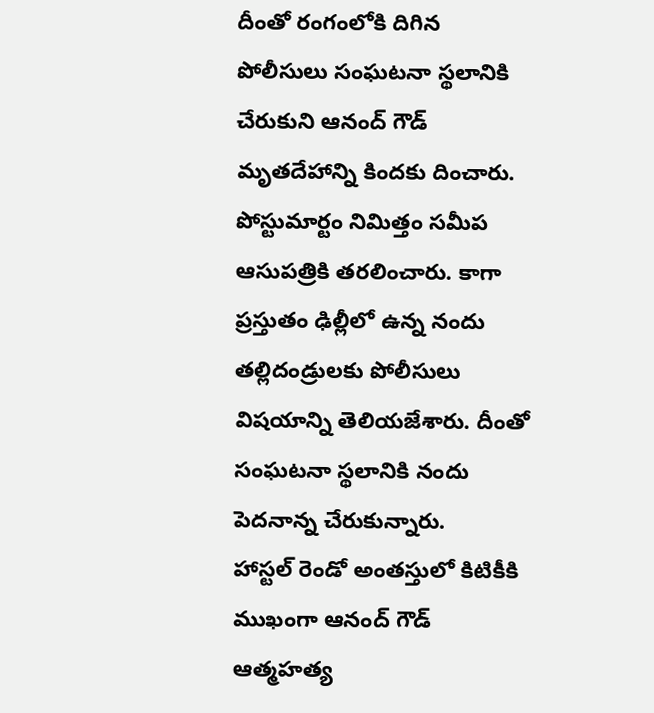దీంతో రంగంలోకి దిగిన పోలీసులు సంఘటనా స్థలానికి చేరుకుని ఆనంద్ గౌడ్ మృతదేహాన్ని కిందకు దించారు. పోస్టుమార్టం నిమిత్తం సమీప ఆసుపత్రికి తరలించారు. కాగా ప్రస్తుతం ఢిల్లీలో ఉన్న నందు తల్లిదండ్రులకు పోలీసులు విషయాన్ని తెలియజేశారు. దీంతో సంఘటనా స్థలానికి నందు పెదనాన్న చేరుకున్నారు.
హాస్టల్ రెండో అంతస్తులో కిటికీకి ముఖంగా ఆనంద్ గౌడ్ ఆత్మహత్య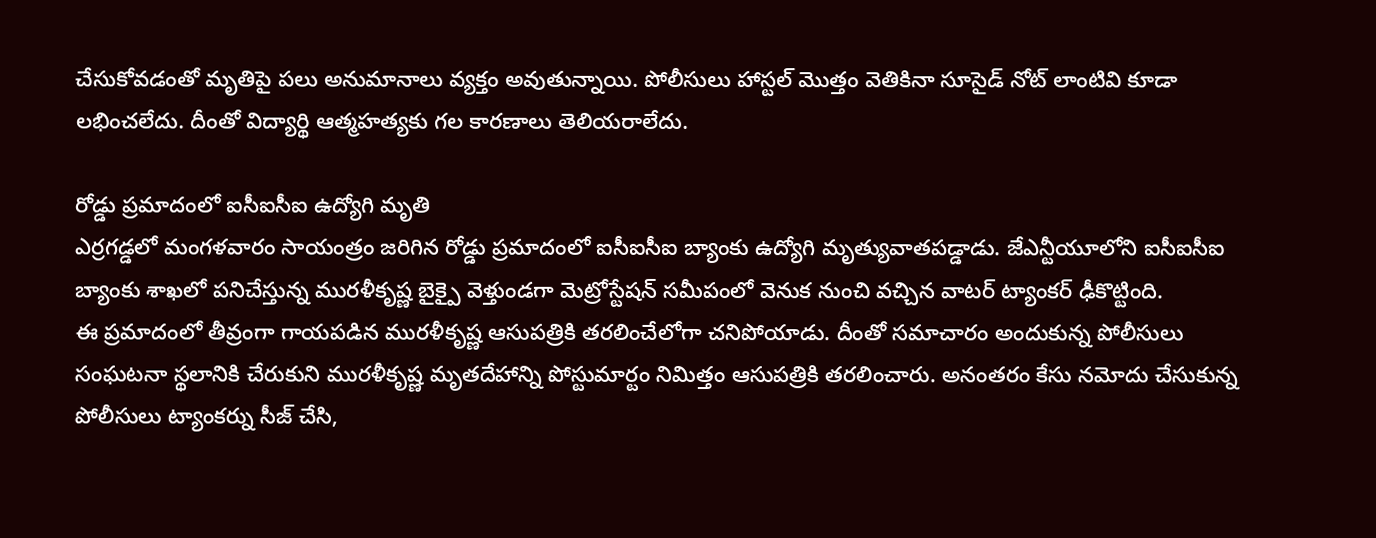చేసుకోవడంతో మృతిపై పలు అనుమానాలు వ్యక్తం అవుతున్నాయి. పోలీసులు హాస్టల్ మొత్తం వెతికినా సూసైడ్ నోట్ లాంటివి కూడా లభించలేదు. దీంతో విద్యార్థి ఆత్మహత్యకు గల కారణాలు తెలియరాలేదు.

రోడ్డు ప్రమాదంలో ఐసీఐసీఐ ఉద్యోగి మృతి
ఎర్రగడ్డలో మంగళవారం సాయంత్రం జరిగిన రోడ్డు ప్రమాదంలో ఐసీఐసీఐ బ్యాంకు ఉద్యోగి మృత్యువాతపడ్డాడు. జేఎన్టీయూలోని ఐసీఐసీఐ బ్యాంకు శాఖలో పనిచేస్తున్న మురళీకృష్ణ బైక్పై వెళ్తుండగా మెట్రోస్టేషన్ సమీపంలో వెనుక నుంచి వచ్చిన వాటర్ ట్యాంకర్ ఢీకొట్టింది.
ఈ ప్రమాదంలో తీవ్రంగా గాయపడిన మురళీకృష్ణ ఆసుపత్రికి తరలించేలోగా చనిపోయాడు. దీంతో సమాచారం అందుకున్న పోలీసులు సంఘటనా స్థలానికి చేరుకుని మురళీకృష్ణ మృతదేహాన్ని పోస్టుమార్టం నిమిత్తం ఆసుపత్రికి తరలించారు. అనంతరం కేసు నమోదు చేసుకున్న పోలీసులు ట్యాంకర్ను సీజ్ చేసి,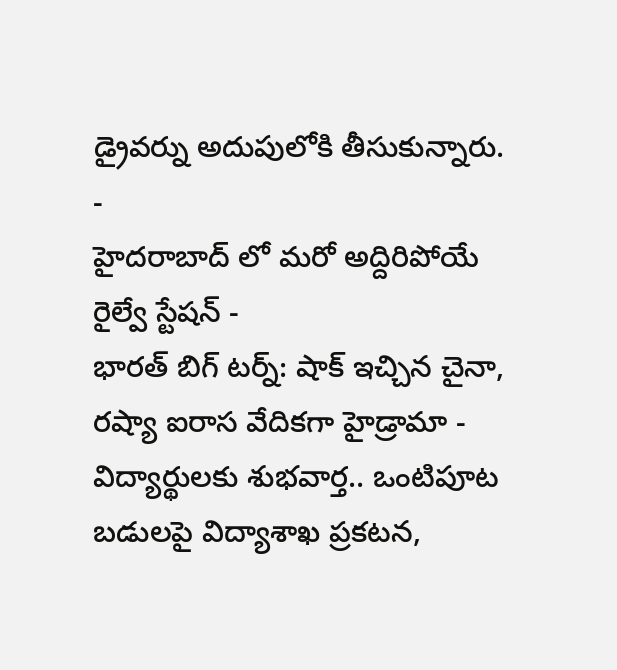డ్రైవర్ను అదుపులోకి తీసుకున్నారు.
-
హైదరాబాద్ లో మరో అద్దిరిపోయే రైల్వే స్టేషన్ -
భారత్ బిగ్ టర్న్: షాక్ ఇచ్చిన చైనా, రష్యా ఐరాస వేదికగా హైడ్రామా -
విద్యార్థులకు శుభవార్త.. ఒంటిపూట బడులపై విద్యాశాఖ ప్రకటన,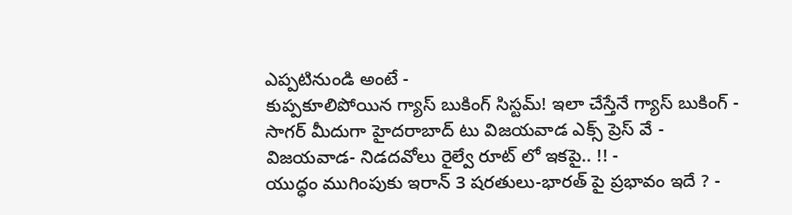ఎప్పటినుండి అంటే -
కుప్పకూలిపోయిన గ్యాస్ బుకింగ్ సిస్టమ్! ఇలా చేస్తేనే గ్యాస్ బుకింగ్ -
సాగర్ మీదుగా హైదరాబాద్ టు విజయవాడ ఎక్స్ ప్రెస్ వే -
విజయవాడ- నిడదవోలు రైల్వే రూట్ లో ఇకపై.. !! -
యుద్ధం ముగింపుకు ఇరాన్ 3 షరతులు-భారత్ పై ప్రభావం ఇదే ? -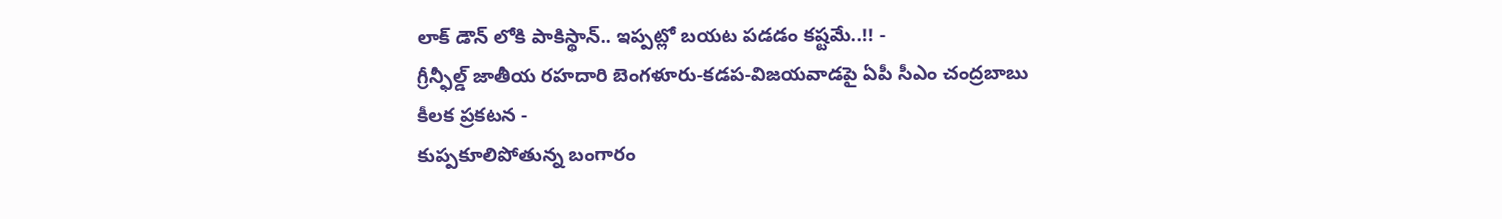లాక్ డౌన్ లోకి పాకిస్థాన్.. ఇప్పట్లో బయట పడడం కష్టమే..!! -
గ్రీన్ఫీల్డ్ జాతీయ రహదారి బెంగళూరు-కడప-విజయవాడపై ఏపీ సీఎం చంద్రబాబు కీలక ప్రకటన -
కుప్పకూలిపోతున్న బంగారం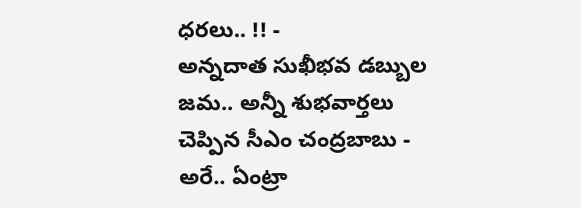ధరలు.. !! -
అన్నదాత సుఖీభవ డబ్బుల జమ.. అన్నీ శుభవార్తలు చెప్పిన సీఎం చంద్రబాబు -
అరే.. ఏంట్రా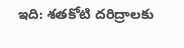ఇది: శతకోటి దరిద్రాలకు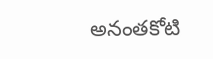అనంతకోటి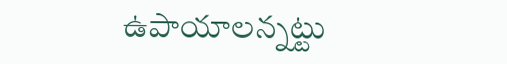ఉపాయాలన్నట్టు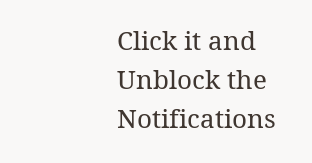Click it and Unblock the Notifications